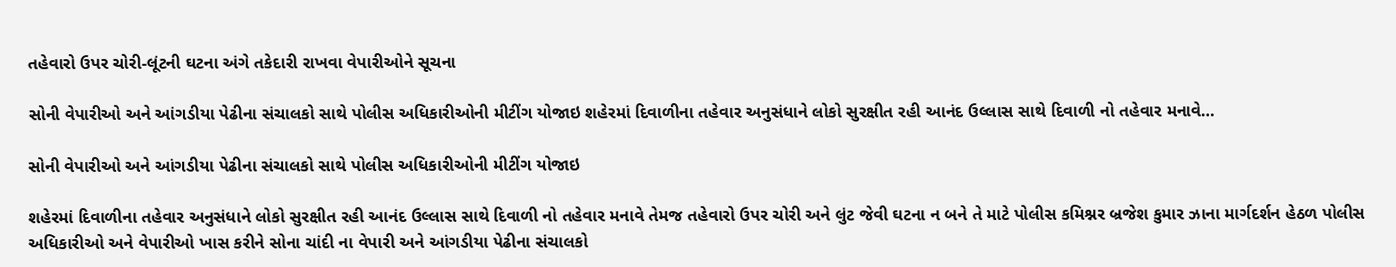તહેવારો ઉપર ચોરી-લૂંટની ઘટના અંગે તકેદારી રાખવા વેપારીઓને સૂચના

સોની વેપારીઓ અને આંગડીયા પેઢીના સંચાલકો સાથે પોલીસ અધિકારીઓની મીટીંગ યોજાઇ શહેરમાં દિવાળીના તહેવાર અનુસંધાને લોકો સુરક્ષીત રહી આનંદ ઉલ્લાસ સાથે દિવાળી નો તહેવાર મનાવે…

સોની વેપારીઓ અને આંગડીયા પેઢીના સંચાલકો સાથે પોલીસ અધિકારીઓની મીટીંગ યોજાઇ

શહેરમાં દિવાળીના તહેવાર અનુસંધાને લોકો સુરક્ષીત રહી આનંદ ઉલ્લાસ સાથે દિવાળી નો તહેવાર મનાવે તેમજ તહેવારો ઉપર ચોરી અને લુંટ જેવી ઘટના ન બને તે માટે પોલીસ કમિશ્નર બ્રજેશ કુમાર ઝાના માર્ગદર્શન હેઠળ પોલીસ અધિકારીઓ અને વેપારીઓ ખાસ કરીને સોના ચાંદી ના વેપારી અને આંગડીયા પેઢીના સંચાલકો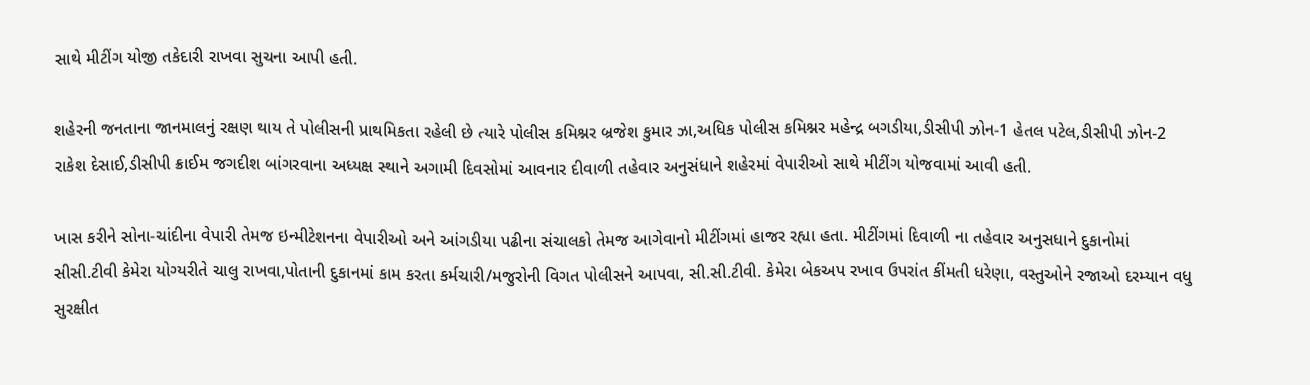સાથે મીટીંગ યોજી તકેદારી રાખવા સુચના આપી હતી.

શહેરની જનતાના જાનમાલનું રક્ષણ થાય તે પોલીસની પ્રાથમિકતા રહેલી છે ત્યારે પોલીસ કમિશ્નર બ્રજેશ કુમાર ઝા,અધિક પોલીસ કમિશ્નર મહેન્દ્ર બગડીયા,ડીસીપી ઝોન-1 હેતલ પટેલ,ડીસીપી ઝોન-2 રાકેશ દેસાઈ,ડીસીપી ક્રાઈમ જગદીશ બાંગરવાના અધ્યક્ષ સ્થાને અગામી દિવસોમાં આવનાર દીવાળી તહેવાર અનુસંધાને શહેરમાં વેપારીઓ સાથે મીટીંગ યોજવામાં આવી હતી.

ખાસ કરીને સોના-ચાંદીના વેપારી તેમજ ઇન્મીટેશનના વેપારીઓ અને આંગડીયા પઢીના સંચાલકો તેમજ આગેવાનો મીટીંગમાં હાજર રહ્યા હતા. મીટીંગમાં દિવાળી ના તહેવાર અનુસધાને દુકાનોમાં સીસી.ટીવી કેમેરા યોગ્યરીતે ચાલુ રાખવા,પોતાની દુકાનમાં કામ કરતા કર્મચારી/મજુરોની વિગત પોલીસને આપવા, સી.સી.ટીવી. કેમેરા બેકઅપ રખાવ ઉપરાંત કીંમતી ધરેણા, વસ્તુઓને રજાઓ દરમ્યાન વધુ સુરક્ષીત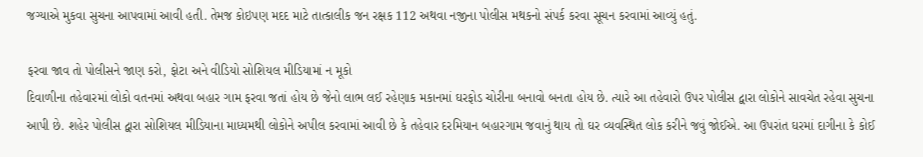જગ્યાએ મુકવા સુચના આપવામાં આવી હતી. તેમજ કોઇપણ મદદ માટે તાત્કાલીક જન રક્ષક 112 અથવા નજીના પોલીસ મથકનો સંપર્ક કરવા સૂચન કરવામાં આવ્યું હતું.

ફરવા જાવ તો પોલીસને જાણ કરો, ફોટા અને વીડિયો સોશિયલ મીડિયામાં ન મૂકો
દિવાળીના તહેવારમાં લોકો વતનમાં અથવા બહાર ગામ ફરવા જતાં હોય છે જેનો લાભ લઈ રહેણાક મકાનમાં ઘરફોડ ચોરીના બનાવો બનતા હોય છે. ત્યારે આ તહેવારો ઉપર પોલીસ દ્વારા લોકોને સાવચેત રહેવા સુચના આપી છે. શહેર પોલીસ દ્વારા સોશિયલ મીડિયાના માધ્યમથી લોકોને અપીલ કરવામાં આવી છે કે તહેવાર દરમિયાન બહારગામ જવાનું થાય તો ઘર વ્યવસ્થિત લોક કરીને જવું જોઈએ. આ ઉપરાંત ઘરમાં દાગીના કે કોઈ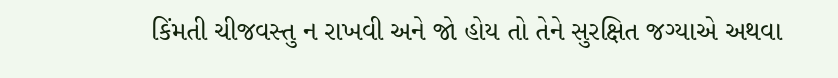કિંમતી ચીજવસ્તુ ન રાખવી અને જો હોય તો તેને સુરક્ષિત જગ્યાએ અથવા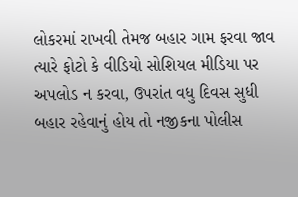લોકરમાં રાખવી તેમજ બહાર ગામ ફરવા જાવ ત્યારે ફોટો કે વીડિયો સોશિયલ મીડિયા પર અપલોડ ન કરવા, ઉપરાંત વધુ દિવસ સુધી બહાર રહેવાનું હોય તો નજીકના પોલીસ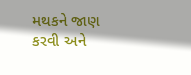મથકને જાણ કરવી અને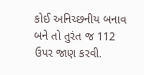કોઈ અનિચ્છનીય બનાવ બને તો તુરંત જ 112 ઉપર જાણ કરવી.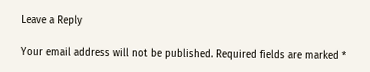Leave a Reply

Your email address will not be published. Required fields are marked *